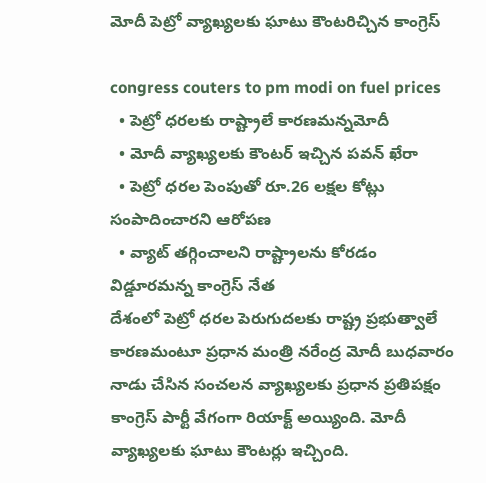మోదీ పెట్రో వ్యాఖ్య‌ల‌కు ఘాటు కౌంట‌రిచ్చిన కాంగ్రెస్‌

congress couters to pm modi on fuel prices
  • పెట్రో ధ‌ర‌ల‌కు రాష్ట్రాలే కార‌ణ‌మ‌న్న‌మోదీ
  • మోదీ వ్యాఖ్య‌ల‌కు కౌంట‌ర్ ఇచ్చిన ప‌వ‌న్ ఖేరా
  • పెట్రో ధ‌ర‌ల పెంపుతో రూ.26 ల‌క్ష‌ల కోట్లు సంపాదించార‌ని ఆరోప‌ణ‌
  • వ్యాట్ త‌గ్గించాల‌ని రాష్ట్రాల‌ను కోర‌డం విడ్డూర‌మ‌న్న కాంగ్రెస్ నేత‌
దేశంలో పెట్రో ధ‌ర‌ల పెరుగుద‌ల‌కు రాష్ట్ర ప్ర‌భుత్వాలే కార‌ణ‌మంటూ ప్ర‌ధాన మంత్రి న‌రేంద్ర మోదీ బుధవారం నాడు చేసిన సంచ‌ల‌న వ్యాఖ్య‌ల‌కు ప్ర‌ధాన ప్ర‌తిప‌క్షం కాంగ్రెస్ పార్టీ వేగంగా రియాక్ట్ అయ్యింది. మోదీ వ్యాఖ్య‌ల‌కు ఘాటు కౌంట‌ర్లు ఇచ్చింది.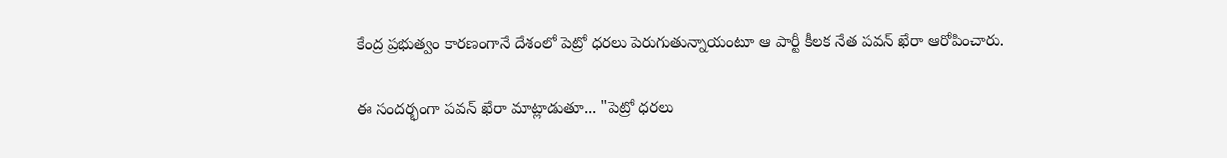కేంద్ర ప్ర‌భుత్వం కార‌ణంగానే దేశంలో పెట్రో ధ‌ర‌లు పెరుగుతున్నాయంటూ ఆ పార్టీ కీల‌క నేత ప‌వ‌న్ ఖేరా ఆరోపించారు.

ఈ సంద‌ర్భంగా ప‌వ‌న్ ఖేరా మాట్లాడుతూ... "పెట్రో ధ‌ర‌లు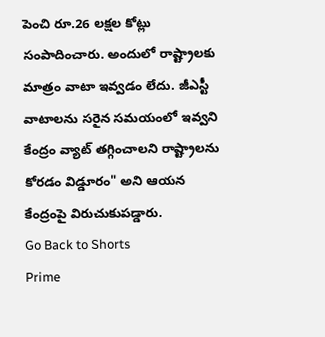పెంచి రూ.26 ల‌క్ష‌ల కోట్లు సంపాదించారు. అందులో రాష్ట్రాల‌కు మాత్రం వాటా ఇవ్వ‌డం లేదు. జీఎస్టీ వాటాల‌ను స‌రైన స‌మ‌యంలో ఇవ్వ‌ని కేంద్రం వ్యాట్ త‌గ్గించాల‌ని రాష్ట్రాల‌ను కోర‌డం విడ్డూరం" అని ఆయ‌న కేంద్రంపై విరుచుకుప‌డ్డారు.
Go Back to Shorts
Prime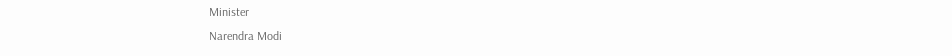Minister
Narendra Modi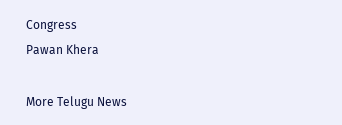Congress
Pawan Khera

More Telugu News